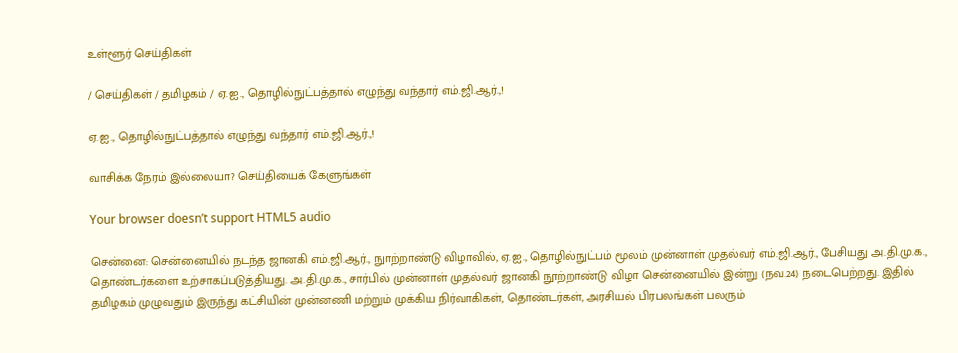உள்ளூர் செய்திகள்

/ செய்திகள் / தமிழகம் / ஏ.ஐ., தொழில்நுட்பத்தால் எழுந்து வந்தார் எம்.ஜி.ஆர்.,!

ஏ.ஐ., தொழில்நுட்பத்தால் எழுந்து வந்தார் எம்.ஜி.ஆர்.,!

வாசிக்க நேரம் இல்லையா? செய்தியைக் கேளுங்கள்

Your browser doesn’t support HTML5 audio

சென்னை: சென்னையில் நடந்த ஜானகி எம்.ஜி.ஆர்., நுாற்றாண்டு விழாவில், ஏ.ஐ., தொழில்நுட்பம் மூலம் முன்னாள் முதல்வர் எம்.ஜி.ஆர்., பேசியது அ.தி.மு.க., தொண்டர்களை உற்சாகப்படுத்தியது. அ.தி.மு.க., சார்பில் முன்னாள் முதல்வர் ஜானகி நூற்றாண்டு விழா சென்னையில் இன்று (நவ.24) நடைபெற்றது. இதில் தமிழகம் முழுவதும் இருந்து கட்சியின் முன்னணி மற்றும் முக்கிய நிர்வாகிகள், தொண்டர்கள், அரசியல் பிரபலங்கள் பலரும்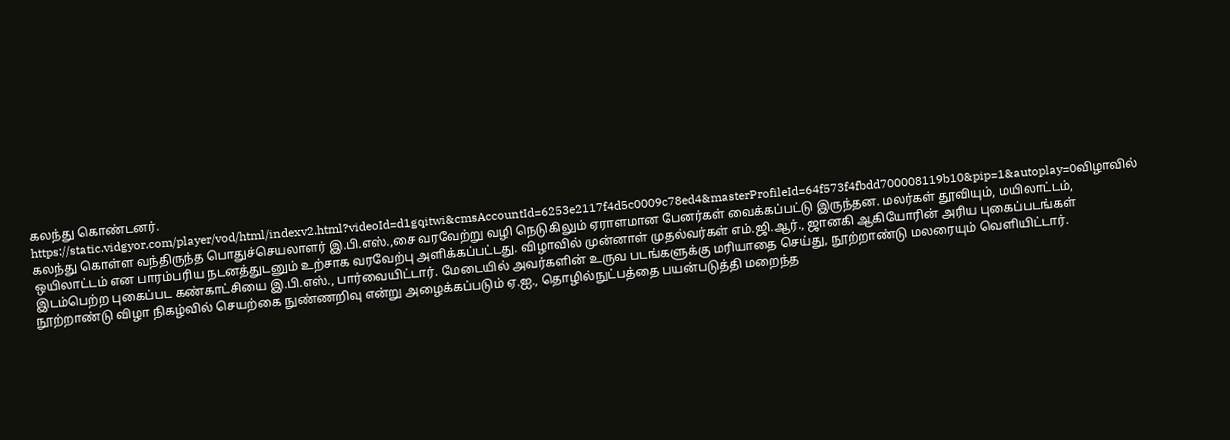கலந்து கொண்டனர். https://static.vidgyor.com/player/vod/html/indexv2.html?videoId=d1gqitwi&cmsAccountId=6253e2117f4d5c0009c78ed4&masterProfileId=64f573f4fbdd700008119b10&pip=1&autoplay=0விழாவில் கலந்து கொள்ள வந்திருந்த பொதுச்செயலாளர் இ.பி.எஸ்.,சை வரவேற்று வழி நெடுகிலும் ஏராளமான பேனர்கள் வைக்கப்பட்டு இருந்தன. மலர்கள் தூவியும், மயிலாட்டம், ஒயிலாட்டம் என பாரம்பரிய நடனத்துடனும் உற்சாக வரவேற்பு அளிக்கப்பட்டது. விழாவில் முன்னாள் முதல்வர்கள் எம்.ஜி.ஆர்., ஜானகி ஆகியோரின் அரிய புகைப்படங்கள் இடம்பெற்ற புகைப்பட கண்காட்சியை இ.பி.எஸ்., பார்வையிட்டார். மேடையில் அவர்களின் உருவ படங்களுக்கு மரியாதை செய்து, நூற்றாண்டு மலரையும் வெளியிட்டார். நூற்றாண்டு விழா நிகழ்வில் செயற்கை நுண்ணறிவு என்று அழைக்கப்படும் ஏ.ஐ., தொழில்நுட்பத்தை பயன்படுத்தி மறைந்த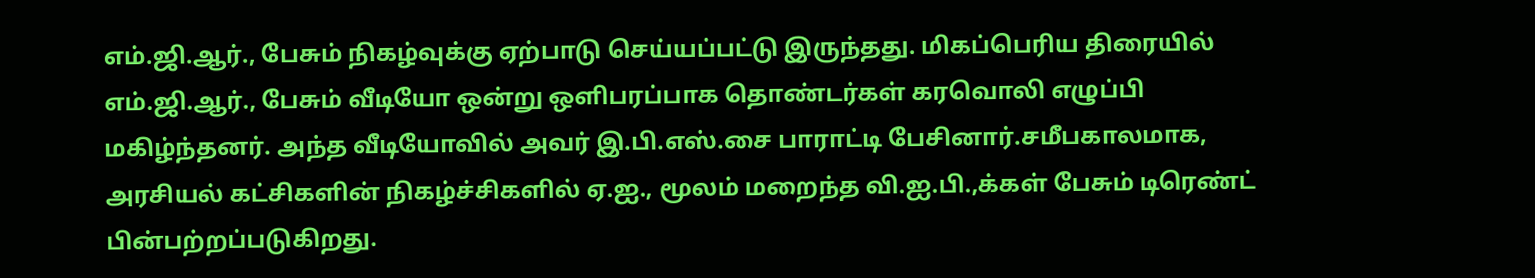எம்.ஜி.ஆர்., பேசும் நிகழ்வுக்கு ஏற்பாடு செய்யப்பட்டு இருந்தது. மிகப்பெரிய திரையில் எம்.ஜி.ஆர்., பேசும் வீடியோ ஒன்று ஒளிபரப்பாக தொண்டர்கள் கரவொலி எழுப்பி மகிழ்ந்தனர். அந்த வீடியோவில் அவர் இ.பி.எஸ்.சை பாராட்டி பேசினார்.சமீபகாலமாக, அரசியல் கட்சிகளின் நிகழ்ச்சிகளில் ஏ.ஐ., மூலம் மறைந்த வி.ஐ.பி.,க்கள் பேசும் டிரெண்ட் பின்பற்றப்படுகிறது.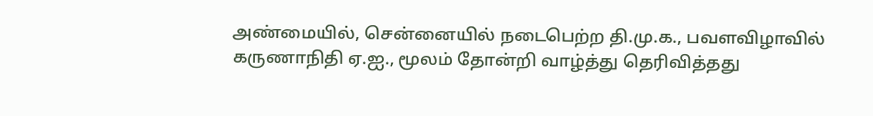அண்மையில், சென்னையில் நடைபெற்ற தி.மு.க., பவளவிழாவில் கருணாநிதி ஏ.ஐ., மூலம் தோன்றி வாழ்த்து தெரிவித்தது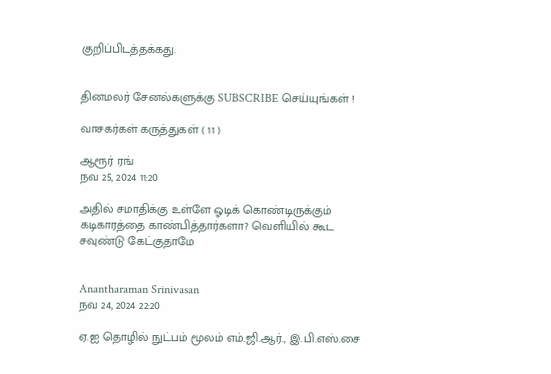குறிப்பிடத்தக்கது.


தினமலர் சேனல்களுக்கு SUBSCRIBE செய்யுங்கள் !

வாசகர்கள் கருத்துகள் ( 11 )

ஆரூர் ரங்
நவ 25, 2024 11:20

அதில் சமாதிக்கு உள்ளே ஓடிக் கொண்டிருக்கும் கடிகாரத்தை காண்பித்தார்களா? வெளியில் கூட சவுண்டு கேட்குதாமே


Anantharaman Srinivasan
நவ 24, 2024 22:20

ஏ.ஐ தொழில் நுட்பம் மூலம் எம்.ஜி.ஆர்., இ.பி.எஸ்.சை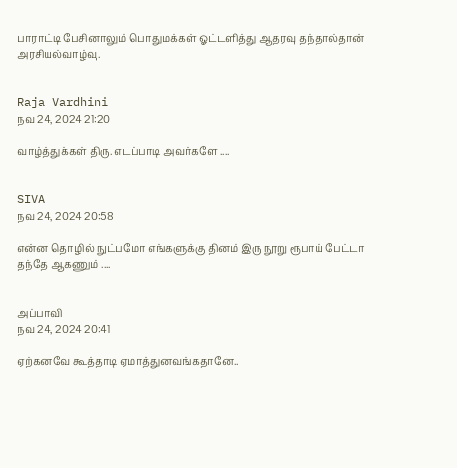பாராட்டி பேசினாலும் பொதுமக்கள் ஓட்டளித்து ஆதரவு தந்தால்தான் அரசியல்வாழ்வு.


Raja Vardhini
நவ 24, 2024 21:20

வாழ்த்துக்கள் திரு. எடப்பாடி அவர்களே ....


SIVA
நவ 24, 2024 20:58

என்ன தொழில் நுட்பமோ எங்களுக்கு தினம் இரு நூறு ரூபாய் பேட்டா தந்தே ஆகணும் ....


அப்பாவி
நவ 24, 2024 20:41

ஏற்கனவே கூத்தாடி ஏமாத்துனவங்கதானே..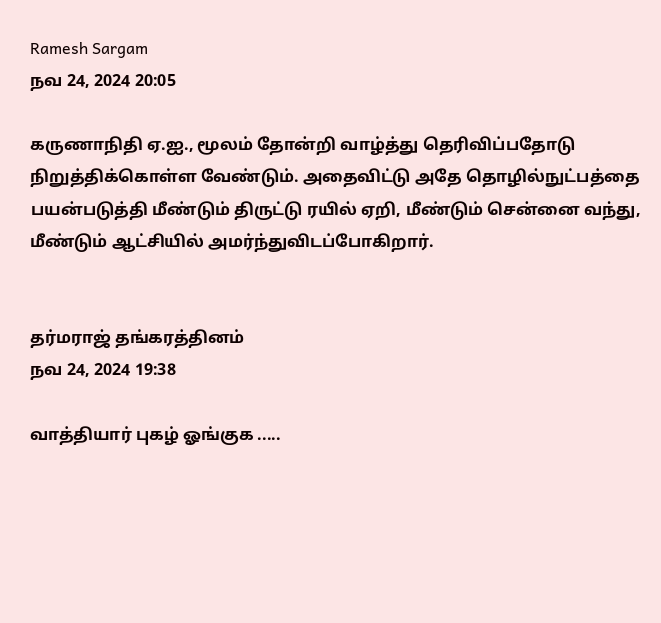Ramesh Sargam
நவ 24, 2024 20:05

கருணாநிதி ஏ.ஐ., மூலம் தோன்றி வாழ்த்து தெரிவிப்பதோடு நிறுத்திக்கொள்ள வேண்டும். அதைவிட்டு அதே தொழில்நுட்பத்தை பயன்படுத்தி மீண்டும் திருட்டு ரயில் ஏறி, மீண்டும் சென்னை வந்து, மீண்டும் ஆட்சியில் அமர்ந்துவிடப்போகிறார்.


தர்மராஜ் தங்கரத்தினம்
நவ 24, 2024 19:38

வாத்தியார் புகழ் ஓங்குக .....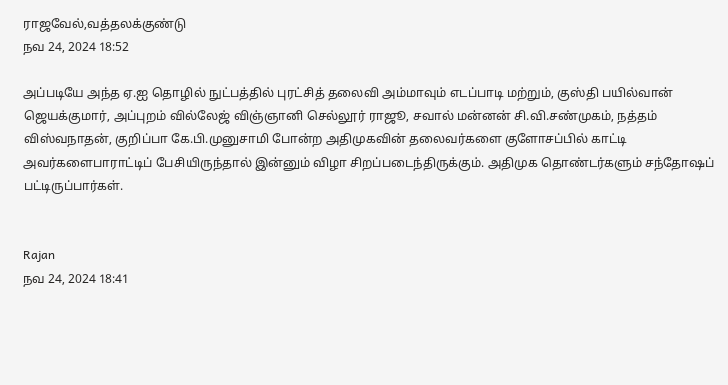ராஜவேல்,வத்தலக்குண்டு
நவ 24, 2024 18:52

அப்படியே அந்த ஏ.ஐ தொழில் நுட்பத்தில் புரட்சித் தலைவி அம்மாவும் எடப்பாடி மற்றும், குஸ்தி பயில்வான் ஜெயக்குமார், அப்புறம் வில்லேஜ் விஞ்ஞானி செல்லூர் ராஜூ, சவால் மன்னன் சி.வி.சண்முகம், நத்தம் விஸ்வநாதன், குறிப்பா கே.பி.முனுசாமி போன்ற அதிமுகவின் தலைவர்களை குளோசப்பில் காட்டி அவர்களைபாராட்டிப் பேசியிருந்தால் இன்னும் விழா சிறப்படைந்திருக்கும். அதிமுக தொண்டர்களும் சந்தோஷப் பட்டிருப்பார்கள்.


Rajan
நவ 24, 2024 18:41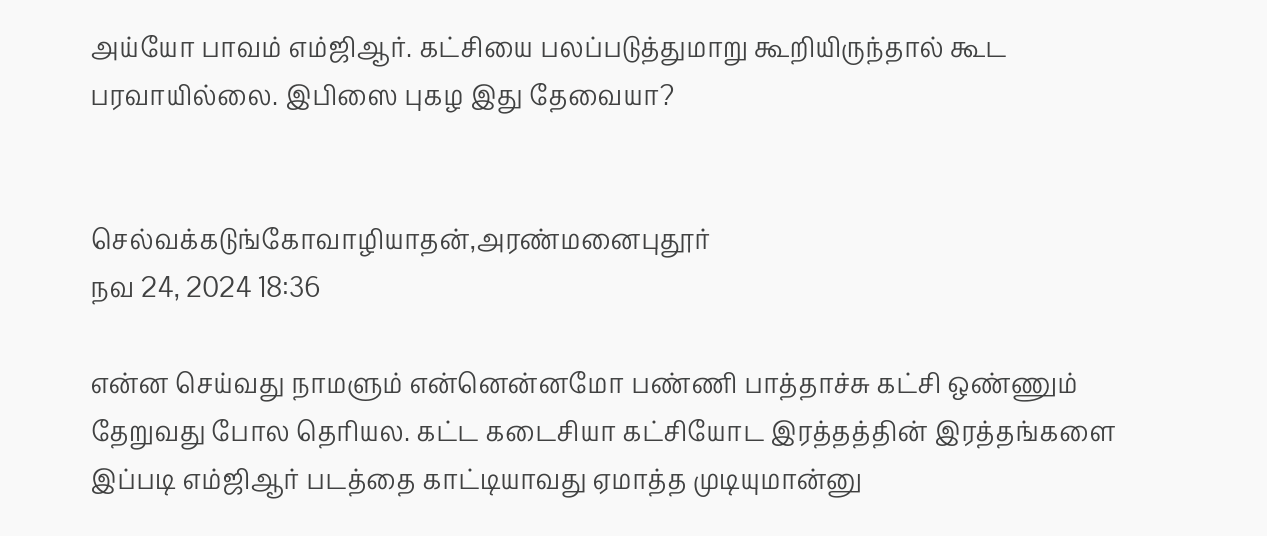அய்யோ பாவம் எம்ஜிஆர். கட்சியை பலப்படுத்துமாறு கூறியிருந்தால் கூட பரவாயில்லை. இபிஸை புகழ இது தேவையா?


செல்வக்கடுங்கோவாழியாதன்,அரண்மனைபுதூர்
நவ 24, 2024 18:36

என்ன செய்வது நாமளும் என்னென்னமோ பண்ணி பாத்தாச்சு கட்சி ஒண்ணும் தேறுவது போல தெரியல. கட்ட கடைசியா கட்சியோட இரத்தத்தின் இரத்தங்களை இப்படி எம்ஜிஆர் படத்தை காட்டியாவது ஏமாத்த முடியுமான்னு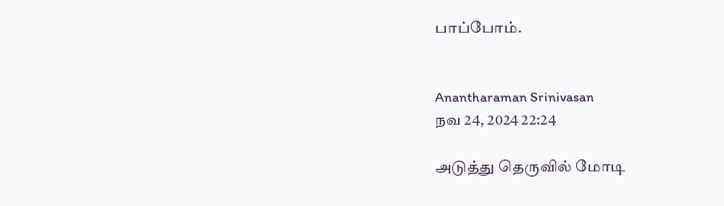பாப்போம்.


Anantharaman Srinivasan
நவ 24, 2024 22:24

அடுத்து தெருவில் மோடி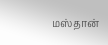மஸ்தான்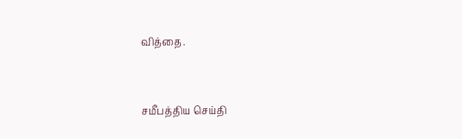வித்தை.


சமீபத்திய செய்தி